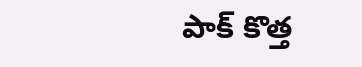పాక్ కొత్త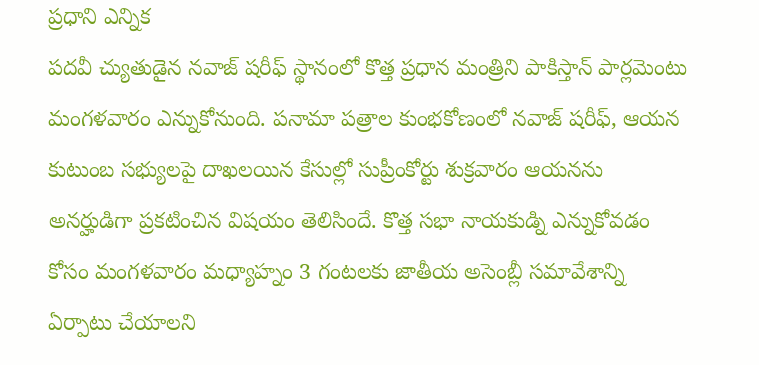ప్రధాని ఎన్నిక
పదవీ చ్యుతుడైన నవాజ్ షరీఫ్ స్థానంలో కొత్త ప్రధాన మంత్రిని పాకిస్తాన్ పార్లమెంటు మంగళవారం ఎన్నుకోనుంది. పనామా పత్రాల కుంభకోణంలో నవాజ్ షరీఫ్, ఆయన కుటుంబ సభ్యులపై దాఖలయిన కేసుల్లో సుప్రీంకోర్టు శుక్రవారం ఆయనను అనర్హుడిగా ప్రకటించిన విషయం తెలిసిందే. కొత్త సభా నాయకుడ్ని ఎన్నుకోవడం కోసం మంగళవారం మధ్యాహ్నం 3 గంటలకు జాతీయ అసెంబ్లీ సమావేశాన్ని ఏర్పాటు చేయాలని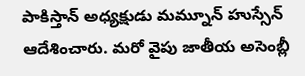పాకిస్తాన్ అధ్యక్షుడు మమ్నూన్ హుస్సేన్ ఆదేశించారు. మరో వైపు జాతీయ అసెంబ్లీ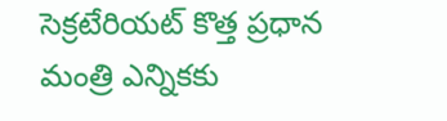సెక్రటేరియట్ కొత్త ప్రధాన మంత్రి ఎన్నికకు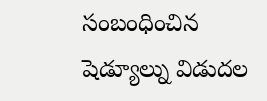సంబంధించిన షెడ్యూల్ను విడుదల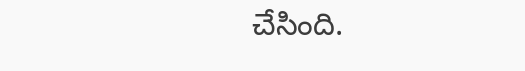చేసింది.